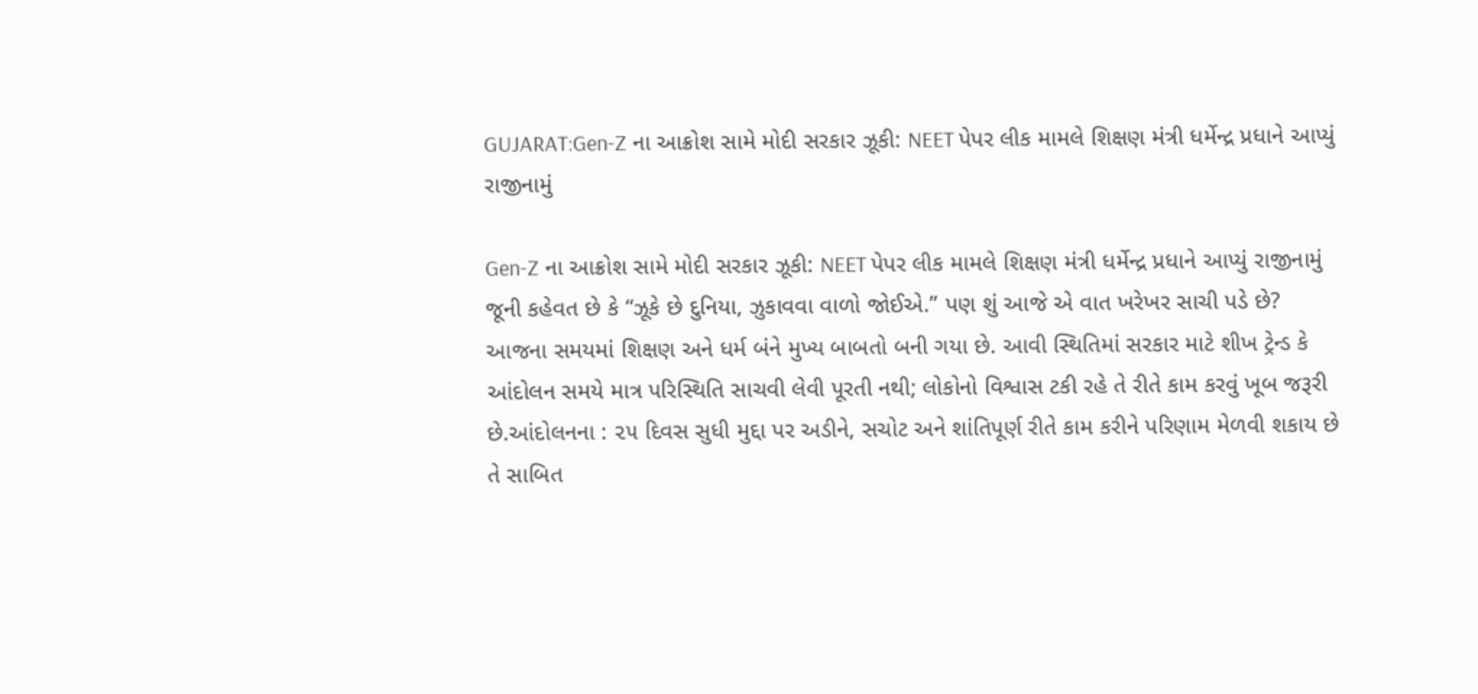GUJARAT:Gen-Z ના આક્રોશ સામે મોદી સરકાર ઝૂકી: NEET પેપર લીક મામલે શિક્ષણ મંત્રી ધર્મેન્દ્ર પ્રધાને આપ્યું રાજીનામું

Gen-Z ના આક્રોશ સામે મોદી સરકાર ઝૂકી: NEET પેપર લીક મામલે શિક્ષણ મંત્રી ધર્મેન્દ્ર પ્રધાને આપ્યું રાજીનામું
જૂની કહેવત છે કે “ઝૂકે છે દુનિયા, ઝુકાવવા વાળો જોઈએ.” પણ શું આજે એ વાત ખરેખર સાચી પડે છે?
આજના સમયમાં શિક્ષણ અને ધર્મ બંને મુખ્ય બાબતો બની ગયા છે. આવી સ્થિતિમાં સરકાર માટે શીખ ટ્રેન્ડ કે આંદોલન સમયે માત્ર પરિસ્થિતિ સાચવી લેવી પૂરતી નથી; લોકોનો વિશ્વાસ ટકી રહે તે રીતે કામ કરવું ખૂબ જરૂરી છે.આંદોલનના : ૨૫ દિવસ સુધી મુદ્દા પર અડીને, સચોટ અને શાંતિપૂર્ણ રીતે કામ કરીને પરિણામ મેળવી શકાય છે તે સાબિત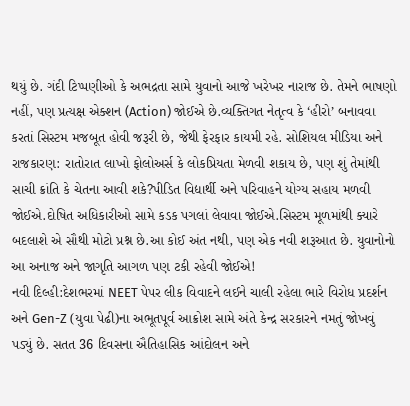થયું છે. ગંદી ટિપ્પણીઓ કે અભદ્રતા સામે યુવાનો આજે ખરેખર નારાજ છે. તેમને ભાષણો નહીં, પણ પ્રત્યક્ષ એક્શન (Action) જોઈએ છે.વ્યક્તિગત નેતૃત્વ કે ‘હીરો’ બનાવવા કરતાં સિસ્ટમ મજબૂત હોવી જરૂરી છે, જેથી ફેરફાર કાયમી રહે. સોશિયલ મીડિયા અને રાજકારણ: રાતોરાત લાખો ફોલોઅર્સ કે લોકપ્રિયતા મેળવી શકાય છે, પણ શું તેમાંથી સાચી ક્રાંતિ કે ચેતના આવી શકે?પીડિત વિદ્યાર્થી અને પરિવાહને યોગ્ય સહાય મળવી જોઈએ.દોષિત અધિકારીઓ સામે કડક પગલાં લેવાવા જોઈએ.સિસ્ટમ મૂળમાંથી ક્યારે બદલાશે એ સૌથી મોટો પ્રશ્ન છે.આ કોઈ અંત નથી, પણ એક નવી શરૂઆત છે. યુવાનોનો આ અનાજ અને જાગૃતિ આગળ પણ ટકી રહેવી જોઈએ!
નવી દિલ્હી:દેશભરમાં NEET પેપર લીક વિવાદને લઈને ચાલી રહેલા ભારે વિરોધ પ્રદર્શન અને Gen-Z (યુવા પેઢી)ના અભૂતપૂર્વ આક્રોશ સામે અંતે કેન્દ્ર સરકારને નમતું જોખવું પડ્યું છે. સતત 36 દિવસના ઐતિહાસિક આંદોલન અને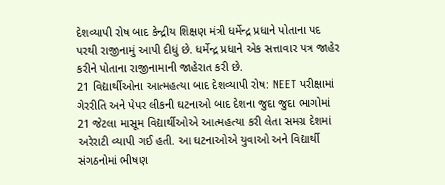દેશવ્યાપી રોષ બાદ કેન્દ્રીય શિક્ષણ મંત્રી ધર્મેન્દ્ર પ્રધાને પોતાના પદ પરથી રાજીનામું આપી દીધું છે. ધર્મેન્દ્ર પ્રધાને એક સત્તાવાર પત્ર જાહેર કરીને પોતાના રાજીનામાની જાહેરાત કરી છે.
21 વિદ્યાર્થીઓના આત્મહત્યા બાદ દેશવ્યાપી રોષ: NEET પરીક્ષામાં ગેરરીતિ અને પેપર લીકની ઘટનાઓ બાદ દેશના જુદા જુદા ભાગોમાં 21 જેટલા માસૂમ વિદ્યાર્થીઓએ આત્મહત્યા કરી લેતા સમગ્ર દેશમાં અરેરાટી વ્યાપી ગઈ હતી. આ ઘટનાઓએ યુવાઓ અને વિદ્યાર્થી સંગઠનોમાં ભીષણ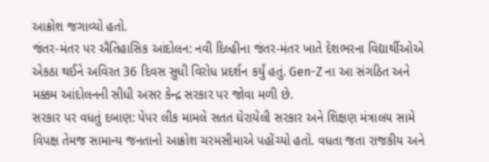આક્રોશ જગાવ્યો હતો.
જંતર-મંતર પર ઐતિહાસિક આંદોલન: નવી દિલ્હીના જંતર-મંતર ખાતે દેશભરના વિદ્યાર્થીઓએ એકઠા થઈને અવિરત 36 દિવસ સુધી વિરોધ પ્રદર્શન કર્યું હતું. Gen-Z ના આ સંગઠિત અને મક્કમ આંદોલનની સીધી અસર કેન્દ્ર સરકાર પર જોવા મળી છે.
સરકાર પર વધતું દબાણ: પેપર લીક મામલે સતત ઘેરાયેલી સરકાર અને શિક્ષણ મંત્રાલય સામે વિપક્ષ તેમજ સામાન્ય જનતાનો આક્રોશ ચરમસીમાએ પહોંચ્યો હતો. વધતા જતા રાજકીય અને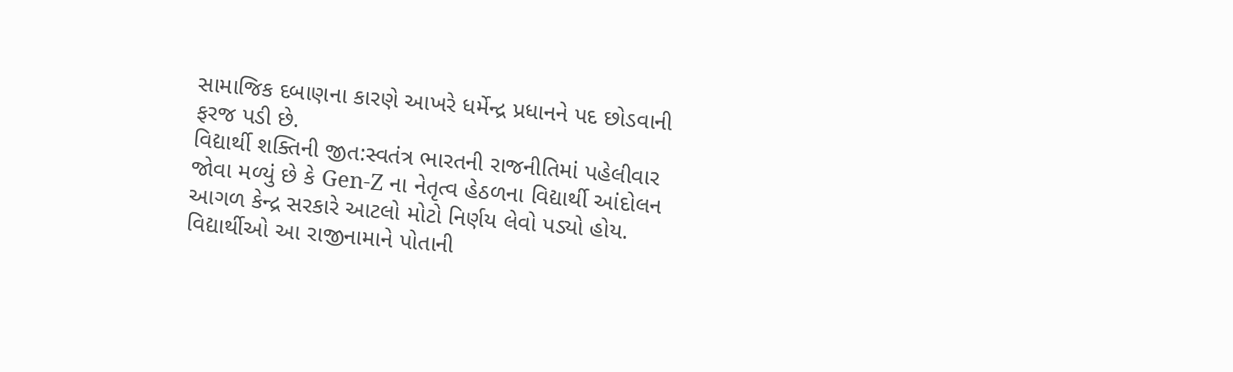સામાજિક દબાણના કારણે આખરે ધર્મેન્દ્ર પ્રધાનને પદ છોડવાની ફરજ પડી છે.
વિદ્યાર્થી શક્તિની જીત:સ્વતંત્ર ભારતની રાજનીતિમાં પહેલીવાર જોવા મળ્યું છે કે Gen-Z ના નેતૃત્વ હેઠળના વિદ્યાર્થી આંદોલન આગળ કેન્દ્ર સરકારે આટલો મોટો નિર્ણય લેવો પડ્યો હોય. વિદ્યાર્થીઓ આ રાજીનામાને પોતાની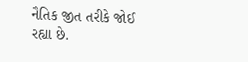નૈતિક જીત તરીકે જોઈ રહ્યા છે.